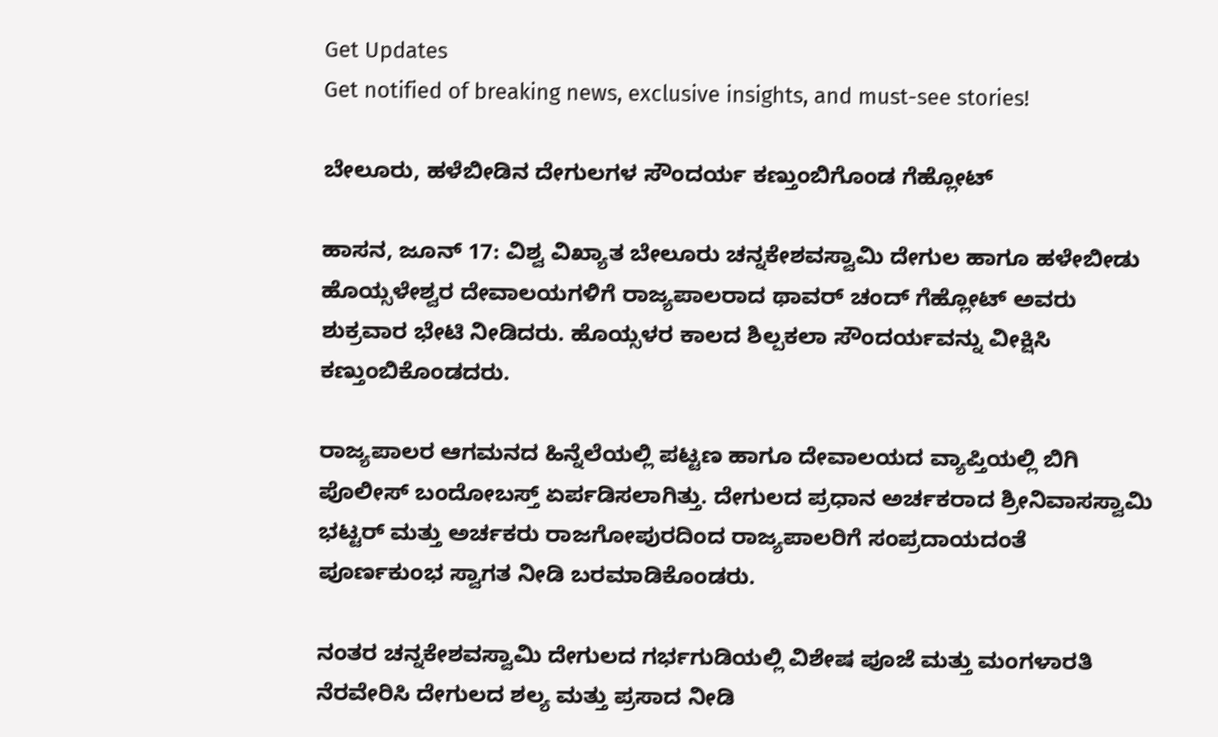Get Updates
Get notified of breaking news, exclusive insights, and must-see stories!

ಬೇಲೂರು, ಹಳೆಬೀಡಿನ ದೇಗುಲಗಳ ಸೌಂದರ್ಯ ಕಣ್ತುಂಬಿಗೊಂಡ ಗೆಹ್ಲೋಟ್

ಹಾಸನ, ಜೂನ್ 17: ವಿಶ್ವ ವಿಖ್ಯಾತ ಬೇಲೂರು ಚನ್ನಕೇಶವಸ್ವಾಮಿ ದೇಗುಲ ಹಾಗೂ ಹಳೇಬೀಡು ಹೊಯ್ಸಳೇಶ್ವರ ದೇವಾಲಯಗಳಿಗೆ ರಾಜ್ಯಪಾಲರಾದ ಥಾವರ್ ಚಂದ್ ಗೆಹ್ಲೋಟ್ ಅವರು ಶುಕ್ರವಾರ ಭೇಟಿ ನೀಡಿದರು. ಹೊಯ್ಸಳರ ಕಾಲದ ಶಿಲ್ಪಕಲಾ ಸೌಂದರ್ಯವನ್ನು ವೀಕ್ಷಿಸಿ ಕಣ್ತುಂಬಿಕೊಂಡದರು.

ರಾಜ್ಯಪಾಲರ ಆಗಮನದ ಹಿನ್ನೆಲೆಯಲ್ಲಿ ಪಟ್ಟಣ ಹಾಗೂ ದೇವಾಲಯದ ವ್ಯಾಪ್ತಿಯಲ್ಲಿ ಬಿಗಿ ಪೊಲೀಸ್ ಬಂದೋಬಸ್ತ್ ಏರ್ಪಡಿಸಲಾಗಿತ್ತು. ದೇಗುಲದ ಪ್ರಧಾನ ಅರ್ಚಕರಾದ ಶ್ರೀನಿವಾಸಸ್ವಾಮಿ ಭಟ್ಟರ್ ಮತ್ತು ಅರ್ಚಕರು ರಾಜಗೋಪುರದಿಂದ ರಾಜ್ಯಪಾಲರಿಗೆ ಸಂಪ್ರದಾಯದಂತೆ ಪೂರ್ಣಕುಂಭ ಸ್ವಾಗತ ನೀಡಿ ಬರಮಾಡಿಕೊಂಡರು.

ನಂತರ ಚನ್ನಕೇಶವಸ್ವಾಮಿ ದೇಗುಲದ ಗರ್ಭಗುಡಿಯಲ್ಲಿ ವಿಶೇಷ ಪೂಜೆ ಮತ್ತು ಮಂಗಳಾರತಿ ನೆರವೇರಿಸಿ ದೇಗುಲದ ಶಲ್ಯ ಮತ್ತು ಪ್ರಸಾದ ನೀಡಿ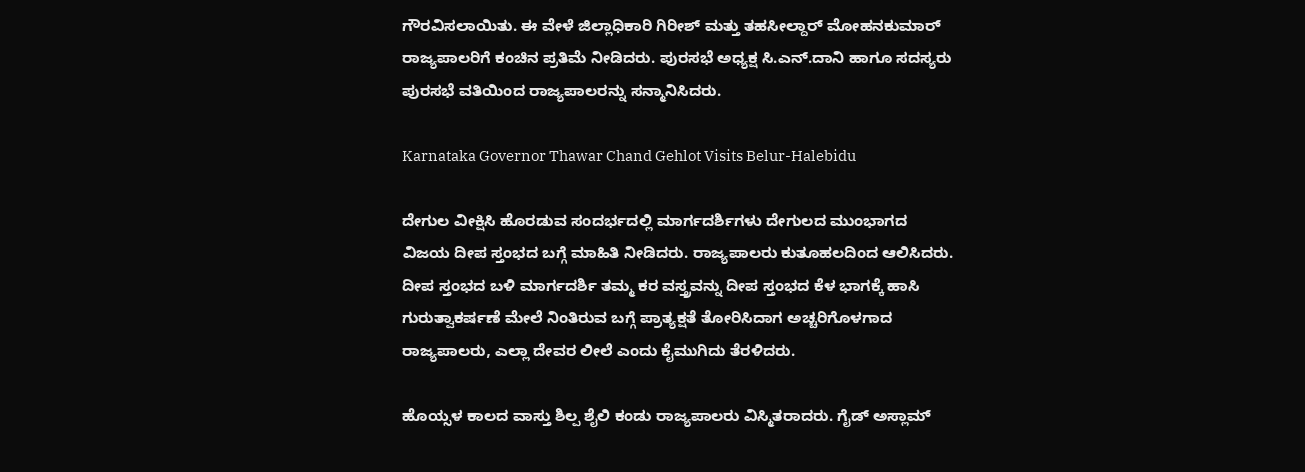ಗೌರವಿಸಲಾಯಿತು. ಈ ವೇಳೆ ಜಿಲ್ಲಾಧಿಕಾರಿ ಗಿರೀಶ್ ಮತ್ತು ತಹಸೀಲ್ದಾರ್ ಮೋಹನಕುಮಾರ್ ರಾಜ್ಯಪಾಲರಿಗೆ ಕಂಚಿನ ಪ್ರತಿಮೆ ನೀಡಿದರು. ಪುರಸಭೆ ಅಧ್ಯಕ್ಷ ಸಿ.ಎನ್.ದಾನಿ ಹಾಗೂ ಸದಸ್ಯರು ಪುರಸಭೆ ವತಿಯಿಂದ ರಾಜ್ಯಪಾಲರನ್ನು ಸನ್ಮಾನಿಸಿದರು.

Karnataka Governor Thawar Chand Gehlot Visits Belur-Halebidu

ದೇಗುಲ ವೀಕ್ಷಿಸಿ ಹೊರಡುವ ಸಂದರ್ಭದಲ್ಲಿ ಮಾರ್ಗದರ್ಶಿಗಳು ದೇಗುಲದ ಮುಂಭಾಗದ ವಿಜಯ ದೀಪ ಸ್ತಂಭದ ಬಗ್ಗೆ ಮಾಹಿತಿ ನೀಡಿದರು. ರಾಜ್ಯಪಾಲರು ಕುತೂಹಲದಿಂದ ಆಲಿಸಿದರು. ದೀಪ ಸ್ತಂಭದ ಬಳಿ ಮಾರ್ಗದರ್ಶಿ ತಮ್ಮ ಕರ ವಸ್ತ್ರವನ್ನು ದೀಪ ಸ್ತಂಭದ ಕೆಳ ಭಾಗಕ್ಕೆ ಹಾಸಿ ಗುರುತ್ವಾಕರ್ಷಣೆ ಮೇಲೆ ನಿಂತಿರುವ ಬಗ್ಗೆ ಪ್ರಾತ್ಯಕ್ಷತೆ ತೋರಿಸಿದಾಗ ಅಚ್ಚರಿಗೊಳಗಾದ ರಾಜ್ಯಪಾಲರು, ಎಲ್ಲಾ ದೇವರ ಲೀಲೆ ಎಂದು ಕೈಮುಗಿದು ತೆರಳಿದರು.

ಹೊಯ್ಸಳ ಕಾಲದ ವಾಸ್ತು ಶಿಲ್ಪ ಶೈಲಿ ಕಂಡು ರಾಜ್ಯಪಾಲರು ವಿಸ್ಮಿತರಾದರು. ಗೈಡ್ ಅಸ್ಲಾಮ್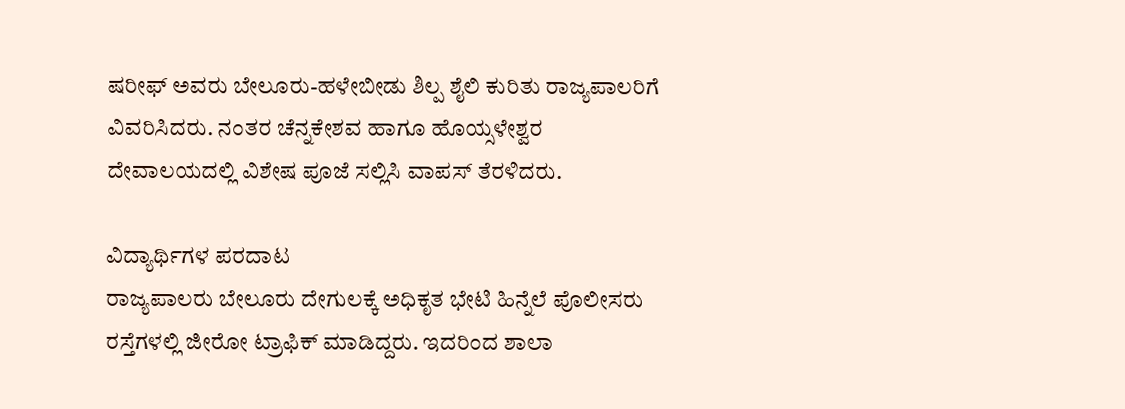ಷರೀಫ್ ಅವರು ಬೇಲೂರು-ಹಳೇಬೀಡು ಶಿಲ್ಪ ಶೈಲಿ ಕುರಿತು ರಾಜ್ಯಪಾಲರಿಗೆ ವಿವರಿಸಿದರು. ನಂತರ ಚೆನ್ನಕೇಶವ ಹಾಗೂ ಹೊಯ್ಸಳೇಶ್ವರ ದೇವಾಲಯದಲ್ಲಿ ವಿಶೇಷ ಪೂಜೆ ಸಲ್ಲಿಸಿ ವಾಪಸ್ ತೆರಳಿದರು.

ವಿದ್ಯಾರ್ಥಿಗಳ ಪರದಾಟ
ರಾಜ್ಯಪಾಲರು ಬೇಲೂರು ದೇಗುಲಕ್ಕೆ ಅಧಿಕೃತ ಭೇಟಿ ಹಿನ್ನೆಲೆ ಪೊಲೀಸರು ರಸ್ತೆಗಳಲ್ಲಿ ಜೀರೋ ಟ್ರಾಫಿಕ್ ಮಾಡಿದ್ದರು. ಇದರಿಂದ ಶಾಲಾ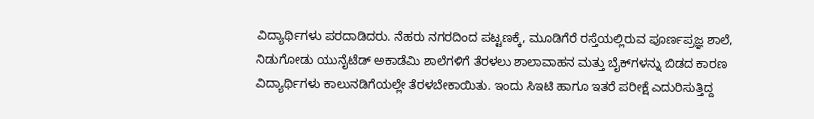ವಿದ್ಯಾರ್ಥಿಗಳು ಪರದಾಡಿದರು. ನೆಹರು ನಗರದಿಂದ ಪಟ್ಟಣಕ್ಕೆ, ಮೂಡಿಗೆರೆ ರಸ್ತೆಯಲ್ಲಿರುವ ಪೂರ್ಣಪ್ರಜ್ಞ ಶಾಲೆ, ನಿಡುಗೋಡು ಯುನೈಟೆಡ್ ಅಕಾಡೆಮಿ ಶಾಲೆಗಳಿಗೆ ತೆರಳಲು ಶಾಲಾವಾಹನ ಮತ್ತು ಬೈಕ್‌ಗಳನ್ನು ಬಿಡದ ಕಾರಣ ವಿದ್ಯಾರ್ಥಿಗಳು ಕಾಲುನಡಿಗೆಯಲ್ಲೇ ತೆರಳಬೇಕಾಯಿತು. ಇಂದು ಸಿಇಟಿ ಹಾಗೂ ಇತರೆ ಪರೀಕ್ಷೆ ಎದುರಿಸುತ್ತಿದ್ದ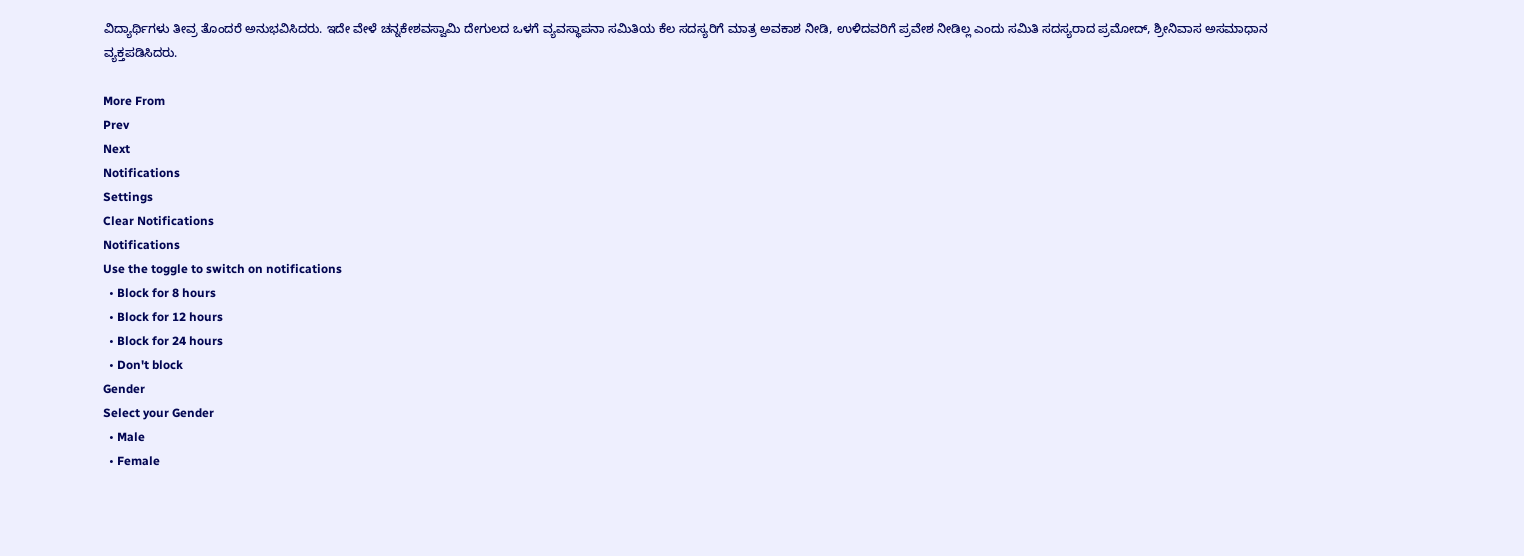ವಿದ್ಯಾರ್ಥಿಗಳು ತೀವ್ರ ತೊಂದರೆ ಅನುಭವಿಸಿದರು. ಇದೇ ವೇಳೆ ಚನ್ನಕೇಶವಸ್ವಾಮಿ ದೇಗುಲದ ಒಳಗೆ ವ್ಯವಸ್ಥಾಪನಾ ಸಮಿತಿಯ ಕೆಲ ಸದಸ್ಯರಿಗೆ ಮಾತ್ರ ಅವಕಾಶ ನೀಡಿ, ಉಳಿದವರಿಗೆ ಪ್ರವೇಶ ನೀಡಿಲ್ಲ ಎಂದು ಸಮಿತಿ ಸದಸ್ಯರಾದ ಪ್ರಮೋದ್, ಶ್ರೀನಿವಾಸ ಅಸಮಾಧಾನ ವ್ಯಕ್ತಪಡಿಸಿದರು.

More From
Prev
Next
Notifications
Settings
Clear Notifications
Notifications
Use the toggle to switch on notifications
  • Block for 8 hours
  • Block for 12 hours
  • Block for 24 hours
  • Don't block
Gender
Select your Gender
  • Male
  • Female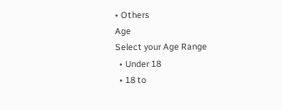• Others
Age
Select your Age Range
  • Under 18
  • 18 to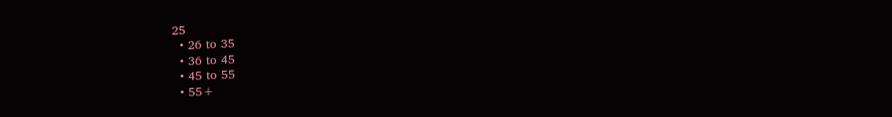25
  • 26 to 35
  • 36 to 45
  • 45 to 55
  • 55+